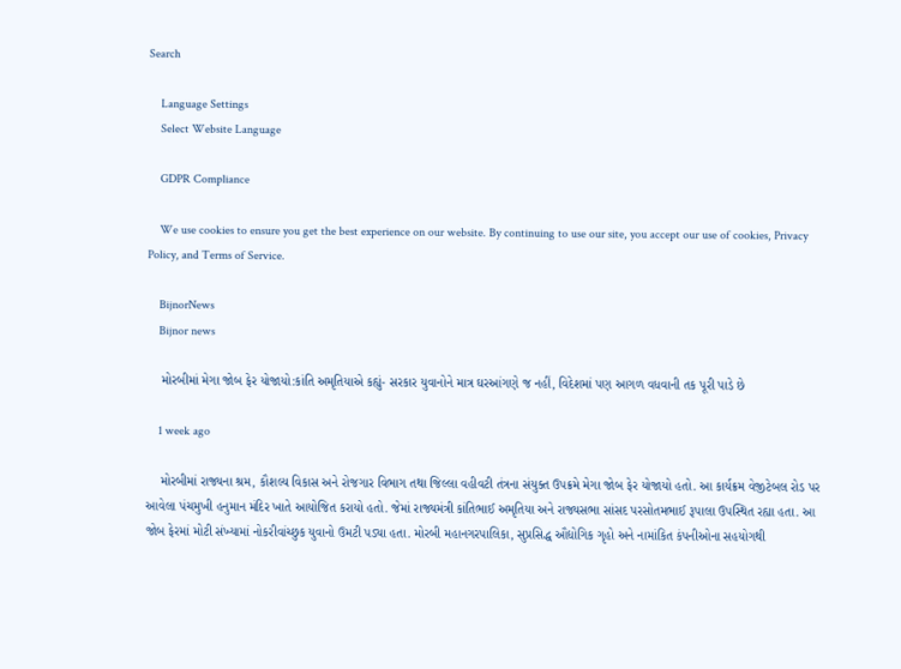Search

    Language Settings
    Select Website Language

    GDPR Compliance

    We use cookies to ensure you get the best experience on our website. By continuing to use our site, you accept our use of cookies, Privacy Policy, and Terms of Service.

    BijnorNews
    Bijnor news

    મોરબીમાં મેગા જોબ ફેર યોજાયો:કાંતિ અમૃતિયાએ કહ્યું- સરકાર યુવાનોને માત્ર ઘરઆંગણે જ નહીં, વિદેશમાં પણ આગળ વધવાની તક પૂરી પાડે છે

    1 week ago

    મોરબીમાં રાજ્યના શ્રમ, કૌશલ્ય વિકાસ અને રોજગાર વિભાગ તથા જિલ્લા વહીવટી તંત્રના સંયુક્ત ઉપક્રમે મેગા જોબ ફેર યોજાયો હતો. આ કાર્યક્રમ વેજીટેબલ રોડ પર આવેલા પંચમુખી હનુમાન મંદિર ખાતે આયોજિત કરાયો હતો. જેમાં રાજ્યમંત્રી કાંતિભાઈ અમૃતિયા અને રાજ્યસભા સાંસદ પરસોતમભાઈ રૂપાલા ઉપસ્થિત રહ્યા હતા. આ જોબ ફેરમાં મોટી સંખ્યામાં નોકરીવાંચ્છુક યુવાનો ઉમટી પડ્યા હતા. મોરબી મહાનગરપાલિકા, સુપ્રસિદ્ધ ઔદ્યોગિક ગૃહો અને નામાંકિત કંપનીઓના સહયોગથી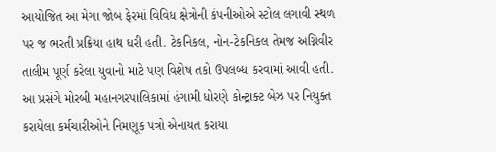આયોજિત આ મેગા જોબ ફેરમાં વિવિધ ક્ષેત્રોની કંપનીઓએ સ્ટોલ લગાવી સ્થળ પર જ ભરતી પ્રક્રિયા હાથ ધરી હતી. ટેકનિકલ, નોન-ટેકનિકલ તેમજ અગ્નિવીર તાલીમ પૂર્ણ કરેલા યુવાનો માટે પણ વિશેષ તકો ઉપલબ્ધ કરવામાં આવી હતી. આ પ્રસંગે મોરબી મહાનગરપાલિકામાં હંગામી ધોરણે કોન્ટ્રાક્ટ બેઝ પર નિયુક્ત કરાયેલા કર્મચારીઓને નિમણૂક પત્રો એનાયત કરાયા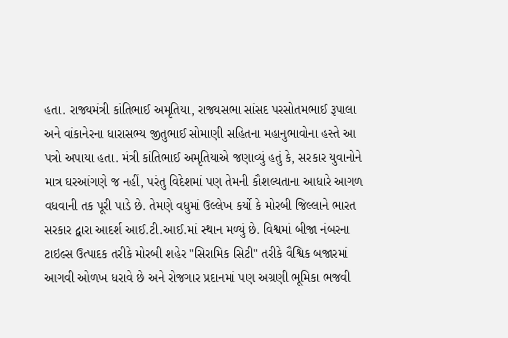હતા. રાજ્યમંત્રી કાંતિભાઈ અમૃતિયા, રાજ્યસભા સાંસદ પરસોતમભાઈ રૂપાલા અને વાંકાનેરના ધારાસભ્ય જીતુભાઈ સોમાણી સહિતના મહાનુભાવોના હસ્તે આ પત્રો અપાયા હતા. મંત્રી કાંતિભાઈ અમૃતિયાએ જણાવ્યું હતું કે, સરકાર યુવાનોને માત્ર ઘરઆંગણે જ નહીં, પરંતુ વિદેશમાં પણ તેમની કૌશલ્યતાના આધારે આગળ વધવાની તક પૂરી પાડે છે. તેમણે વધુમાં ઉલ્લેખ કર્યો કે મોરબી જિલ્લાને ભારત સરકાર દ્વારા આદર્શ આઈ.ટી.આઈ.માં સ્થાન મળ્યું છે. વિશ્વમાં બીજા નંબરના ટાઇલ્સ ઉત્પાદક તરીકે મોરબી શહેર "સિરામિક સિટી" તરીકે વૈશ્વિક બજારમાં આગવી ઓળખ ધરાવે છે અને રોજગાર પ્રદાનમાં પણ અગ્રણી ભૂમિકા ભજવી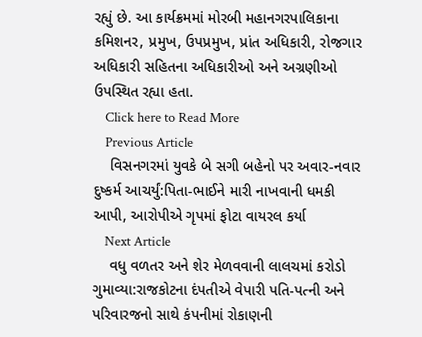રહ્યું છે. આ કાર્યક્રમમાં મોરબી મહાનગરપાલિકાના કમિશનર, પ્રમુખ, ઉપપ્રમુખ, પ્રાંત અધિકારી, રોજગાર અધિકારી સહિતના અધિકારીઓ અને અગ્રણીઓ ઉપસ્થિત રહ્યા હતા.
    Click here to Read More
    Previous Article
    વિસનગરમાં યુવકે બે સગી બહેનો પર અવાર-નવાર દુષ્કર્મ આચર્યું:પિતા-ભાઈને મારી નાખવાની ધમકી આપી, આરોપીએ ગૃપમાં ફોટા વાયરલ કર્યા
    Next Article
    વધુ વળતર અને શેર મેળવવાની લાલચમાં કરોડો ગુમાવ્યા:રાજકોટના દંપતીએ વેપારી પતિ-પત્ની અને પરિવારજનો સાથે કંપનીમાં રોકાણની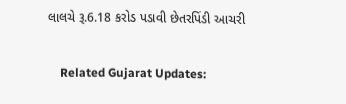લાલચે રૂ.6.18 કરોડ પડાવી છેતરપિંડી આચરી

    Related Gujarat Updates: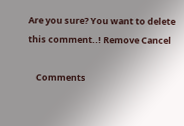Are you sure? You want to delete this comment..! Remove Cancel

    Comments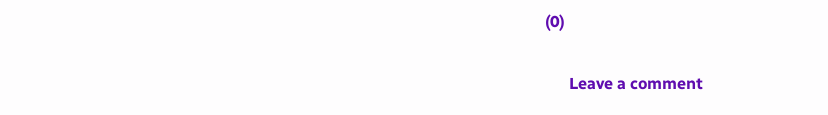(0)

      Leave a comment